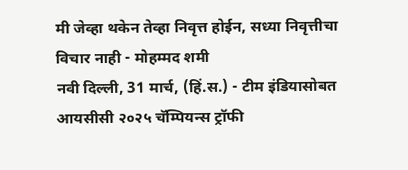मी जेव्हा थकेन तेव्हा निवृत्त होईन, सध्या निवृत्तीचा विचार नाही - मोहम्मद शमी
नवी दिल्ली, 31 मार्च, (हिं.स.) - टीम इंडियासोबत आयसीसी २०२५ चॅम्पियन्स ट्रॉफी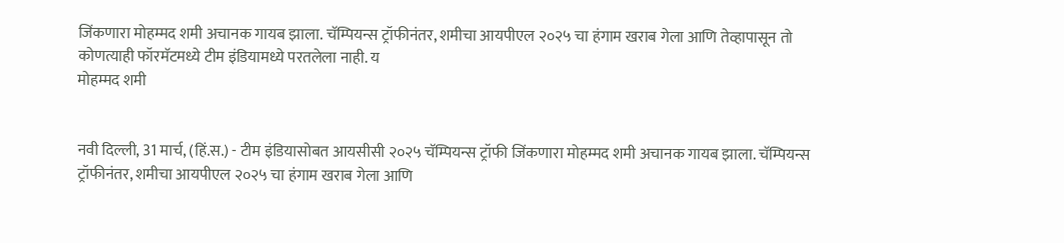जिंकणारा मोहम्मद शमी अचानक गायब झाला. चॅम्पियन्स ट्रॉफीनंतर, शमीचा आयपीएल २०२५ चा हंगाम खराब गेला आणि तेव्हापासून तो कोणत्याही फॉरमॅटमध्ये टीम इंडियामध्ये परतलेला नाही. य
मोहम्मद शमी


नवी दिल्ली, 31 मार्च, (हिं.स.) - टीम इंडियासोबत आयसीसी २०२५ चॅम्पियन्स ट्रॉफी जिंकणारा मोहम्मद शमी अचानक गायब झाला. चॅम्पियन्स ट्रॉफीनंतर, शमीचा आयपीएल २०२५ चा हंगाम खराब गेला आणि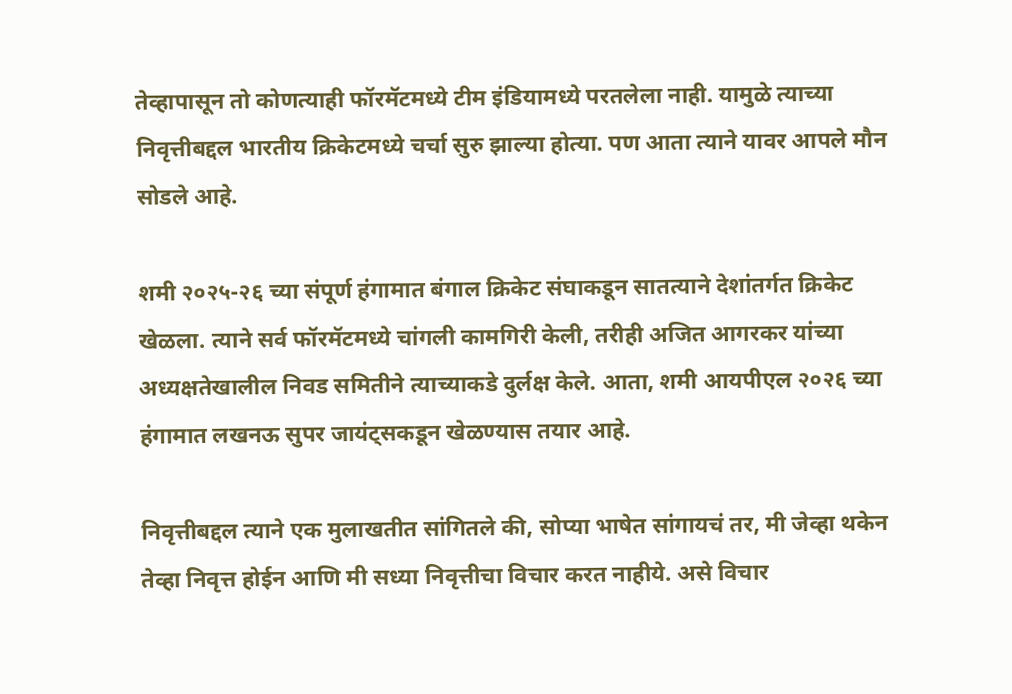तेव्हापासून तो कोणत्याही फॉरमॅटमध्ये टीम इंडियामध्ये परतलेला नाही. यामुळे त्याच्या निवृत्तीबद्दल भारतीय क्रिकेटमध्ये चर्चा सुरु झाल्या होत्या. पण आता त्याने यावर आपले मौन सोडले आहे.

शमी २०२५-२६ च्या संपूर्ण हंगामात बंगाल क्रिकेट संघाकडून सातत्याने देशांतर्गत क्रिकेट खेळला. त्याने सर्व फॉरमॅटमध्ये चांगली कामगिरी केली, तरीही अजित आगरकर यांच्या अध्यक्षतेखालील निवड समितीने त्याच्याकडे दुर्लक्ष केले. आता, शमी आयपीएल २०२६ च्या हंगामात लखनऊ सुपर जायंट्सकडून खेळण्यास तयार आहे.

निवृत्तीबद्दल त्याने एक मुलाखतीत सांगितले की, सोप्या भाषेत सांगायचं तर, मी जेव्हा थकेन तेव्हा निवृत्त होईन आणि मी सध्या निवृत्तीचा विचार करत नाहीये. असे विचार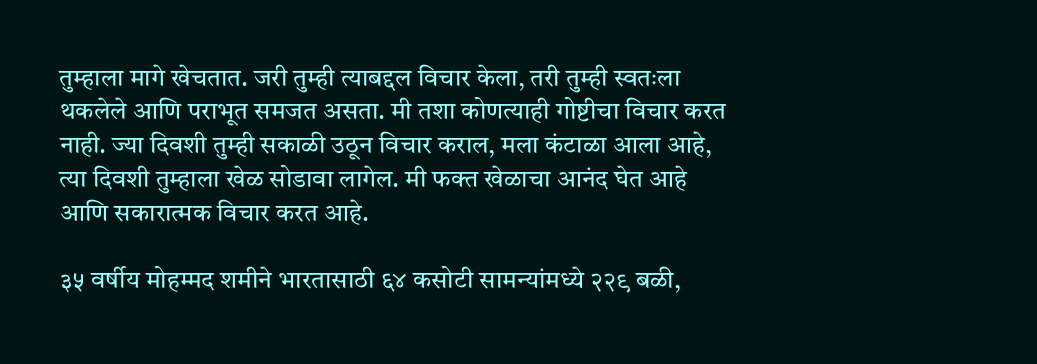तुम्हाला मागे खेचतात. जरी तुम्ही त्याबद्दल विचार केला, तरी तुम्ही स्वतःला थकलेले आणि पराभूत समजत असता. मी तशा कोणत्याही गोष्टीचा विचार करत नाही. ज्या दिवशी तुम्ही सकाळी उठून विचार कराल, मला कंटाळा आला आहे, त्या दिवशी तुम्हाला खेळ सोडावा लागेल. मी फक्त खेळाचा आनंद घेत आहे आणि सकारात्मक विचार करत आहे.

३५ वर्षीय मोहम्मद शमीने भारतासाठी ६४ कसोटी सामन्यांमध्ये २२९ बळी,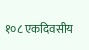१०८ एकदिवसीय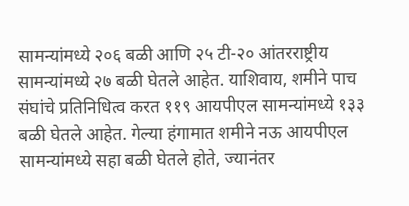सामन्यांमध्ये २०६ बळी आणि २५ टी-२० आंतरराष्ट्रीय सामन्यांमध्ये २७ बळी घेतले आहेत. याशिवाय, शमीने पाच संघांचे प्रतिनिधित्व करत ११९ आयपीएल सामन्यांमध्ये १३३ बळी घेतले आहेत. गेल्या हंगामात शमीने नऊ आयपीएल सामन्यांमध्ये सहा बळी घेतले होते, ज्यानंतर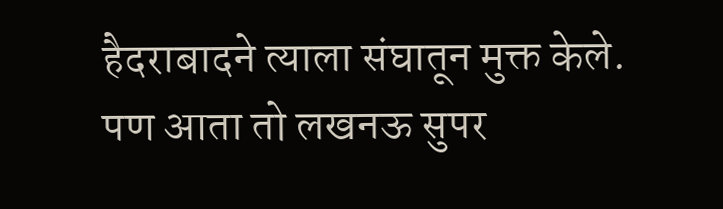हैदराबादने त्याला संघातून मुक्त केले. पण आता तो लखनऊ सुपर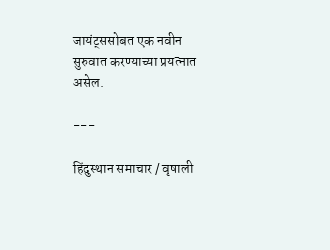जायंट्ससोबत एक नवीन सुरुवात करण्याच्या प्रयत्नात असेल.

---

हिंदुस्थान समाचार / वृषाली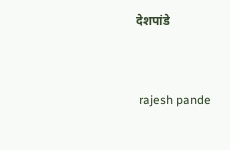देशपांडे


 rajesh pande